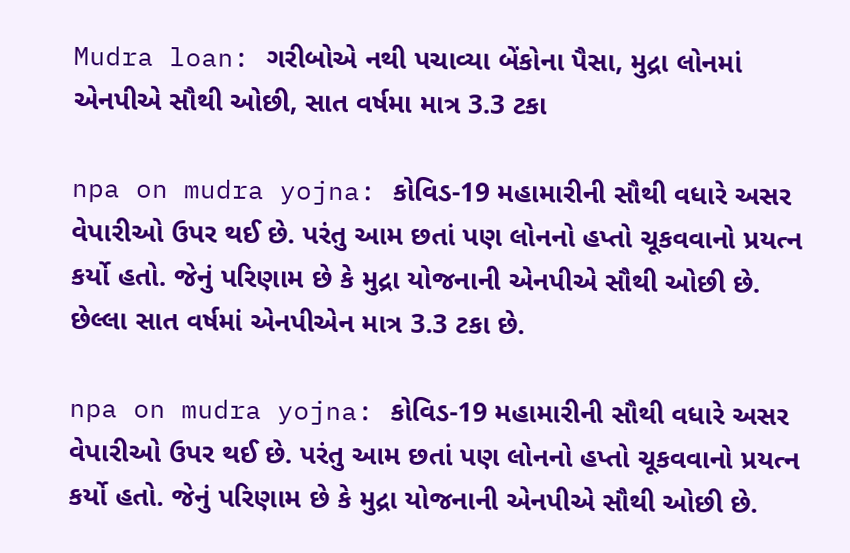Mudra loan: ગરીબોએ નથી પચાવ્યા બેંકોના પૈસા, મુદ્રા લોનમાં એનપીએ સૌથી ઓછી, સાત વર્ષમા માત્ર 3.3 ટકા

npa on mudra yojna: કોવિડ-19 મહામારીની સૌથી વધારે અસર વેપારીઓ ઉપર થઈ છે. પરંતુ આમ છતાં પણ લોનનો હપ્તો ચૂકવવાનો પ્રયત્ન કર્યો હતો. જેનું પરિણામ છે કે મુદ્રા યોજનાની એનપીએ સૌથી ઓછી છે. છેલ્લા સાત વર્ષમાં એનપીએન માત્ર 3.3 ટકા છે.

npa on mudra yojna: કોવિડ-19 મહામારીની સૌથી વધારે અસર વેપારીઓ ઉપર થઈ છે. પરંતુ આમ છતાં પણ લોનનો હપ્તો ચૂકવવાનો પ્રયત્ન કર્યો હતો. જેનું પરિણામ છે કે મુદ્રા યોજનાની એનપીએ સૌથી ઓછી છે.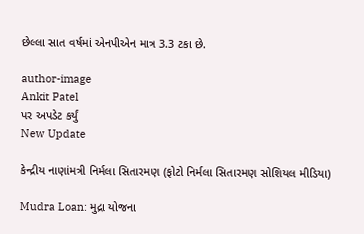છેલ્લા સાત વર્ષમાં એનપીએન માત્ર 3.3 ટકા છે.

author-image
Ankit Patel
પર અપડેટ કર્યું
New Update

કેન્દ્રીય નાણાંમત્રી નિર્મલા સિતારમણ (ફોટો નિર્મલા સિતારમણ સોશિયલ મીડિયા)

Mudra Loan: મુદ્રા યોજના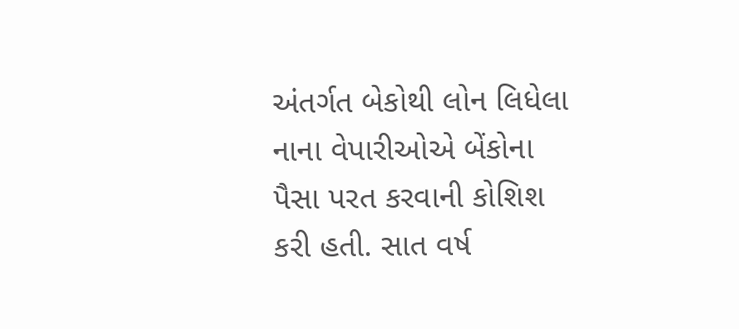અંતર્ગત બેકોથી લોન લિધેલા નાના વેપારીઓએ બેંકોના પૈસા પરત કરવાની કોશિશ કરી હતી. સાત વર્ષ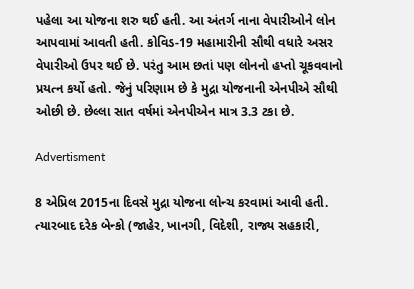પહેલા આ યોજના શરુ થઈ હતી. આ અંતર્ગ નાના વેપારીઓને લોન આપવામાં આવતી હતી. કોવિડ-19 મહામારીની સૌથી વધારે અસર વેપારીઓ ઉપર થઈ છે. પરંતુ આમ છતાં પણ લોનનો હપ્તો ચૂકવવાનો પ્રયત્ન કર્યો હતો. જેનું પરિણામ છે કે મુદ્રા યોજનાની એનપીએ સૌથી ઓછી છે. છેલ્લા સાત વર્ષમાં એનપીએન માત્ર 3.3 ટકા છે.

Advertisment

8 એપ્રિલ 2015ના દિવસે મુદ્રા યોજના લોન્ચ કરવામાં આવી હતી. ત્યારબાદ દરેક બેન્કો (જાહેર, ખાનગી, વિદેશી, રાજ્ય સહકારી,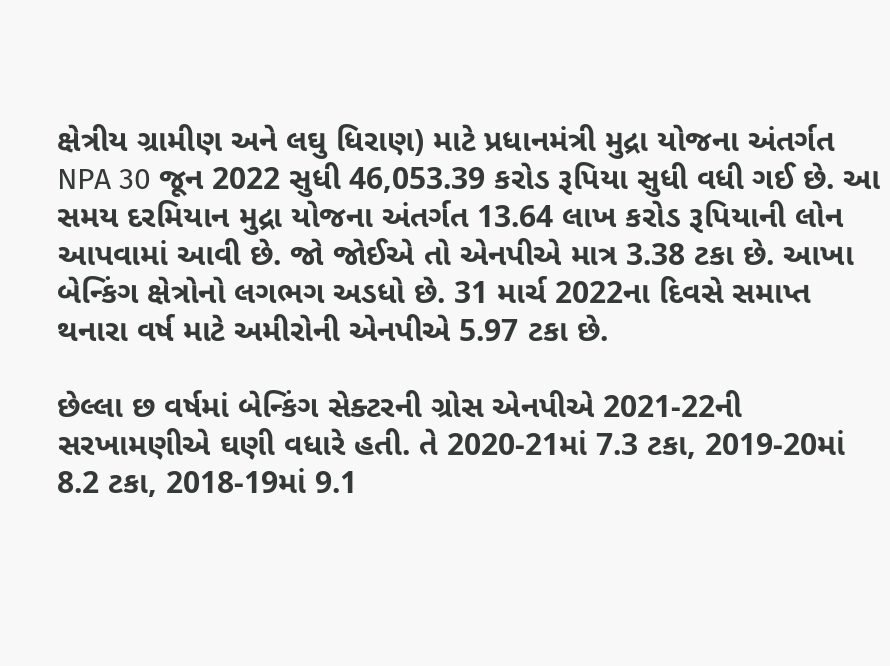ક્ષેત્રીય ગ્રામીણ અને લઘુ ધિરાણ) માટે પ્રધાનમંત્રી મુદ્રા યોજના અંતર્ગત NPA 30 જૂન 2022 સુધી 46,053.39 કરોડ રૂપિયા સુધી વધી ગઈ છે. આ સમય દરમિયાન મુદ્રા યોજના અંતર્ગત 13.64 લાખ કરોડ રૂપિયાની લોન આપવામાં આવી છે. જો જોઈએ તો એનપીએ માત્ર 3.38 ટકા છે. આખા બેન્કિંગ ક્ષેત્રોનો લગભગ અડધો છે. 31 માર્ચ 2022ના દિવસે સમાપ્ત થનારા વર્ષ માટે અમીરોની એનપીએ 5.97 ટકા છે.

છેલ્લા છ વર્ષમાં બેન્કિંગ સેક્ટરની ગ્રોસ એનપીએ 2021-22ની સરખામણીએ ઘણી વધારે હતી. તે 2020-21માં 7.3 ટકા, 2019-20માં 8.2 ટકા, 2018-19માં 9.1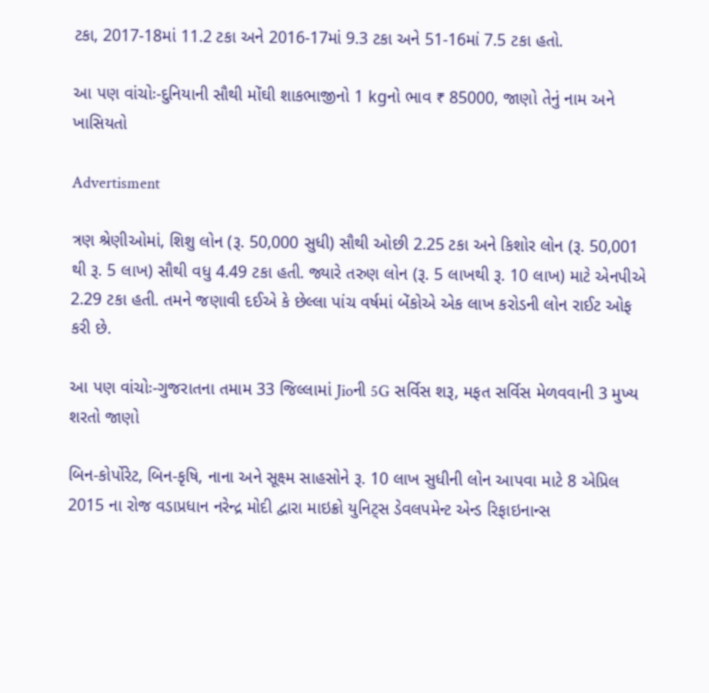ટકા, 2017-18માં 11.2 ટકા અને 2016-17માં 9.3 ટકા અને 51-16માં 7.5 ટકા હતો.

આ પણ વાંચોઃ-દુનિયાની સૌથી મોંઘી શાકભાજીનો 1 kgનો ભાવ ₹ 85000, જાણો તેનું નામ અને ખાસિયતો

Advertisment

ત્રણ શ્રેણીઓમાં, શિશુ લોન (રૂ. 50,000 સુધી) સૌથી ઓછી 2.25 ટકા અને કિશોર લોન (રૂ. 50,001 થી રૂ. 5 લાખ) સૌથી વધુ 4.49 ટકા હતી. જ્યારે તરુણ લોન (રૂ. 5 લાખથી રૂ. 10 લાખ) માટે એનપીએ 2.29 ટકા હતી. તમને જણાવી દઈએ કે છેલ્લા પાંચ વર્ષમાં બેંકોએ એક લાખ કરોડની લોન રાઈટ ઓફ કરી છે.

આ પણ વાંચોઃ-ગુજરાતના તમામ 33 જિલ્લામાં Jioની 5G સર્વિસ શરૂ, મફત સર્વિસ મેળવવાની 3 મુખ્ય શરતો જાણો

બિન-કોર્પોરેટ, બિન-કૃષિ, નાના અને સૂક્ષ્મ સાહસોને રૂ. 10 લાખ સુધીની લોન આપવા માટે 8 એપ્રિલ 2015 ના રોજ વડાપ્રધાન નરેન્દ્ર મોદી દ્વારા માઇક્રો યુનિટ્સ ડેવલપમેન્ટ એન્ડ રિફાઇનાન્સ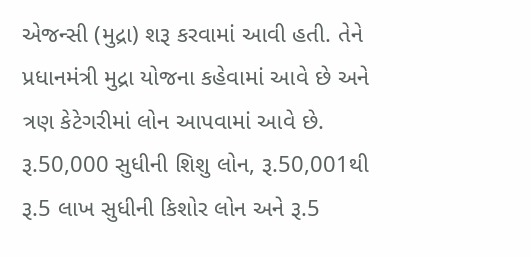એજન્સી (મુદ્રા) શરૂ કરવામાં આવી હતી. તેને પ્રધાનમંત્રી મુદ્રા યોજના કહેવામાં આવે છે અને ત્રણ કેટેગરીમાં લોન આપવામાં આવે છે. રૂ.50,000 સુધીની શિશુ લોન, રૂ.50,001થી રૂ.5 લાખ સુધીની કિશોર લોન અને રૂ.5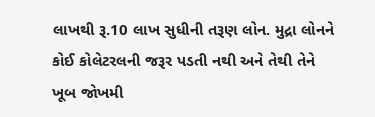લાખથી રૂ.10 લાખ સુધીની તરૂણ લોન. મુદ્રા લોનને કોઈ કોલેટરલની જરૂર પડતી નથી અને તેથી તેને ખૂબ જોખમી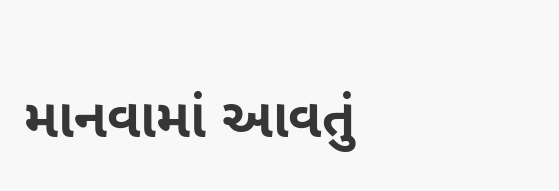માનવામાં આવતું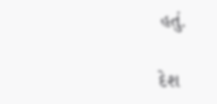હતું.

દેશ